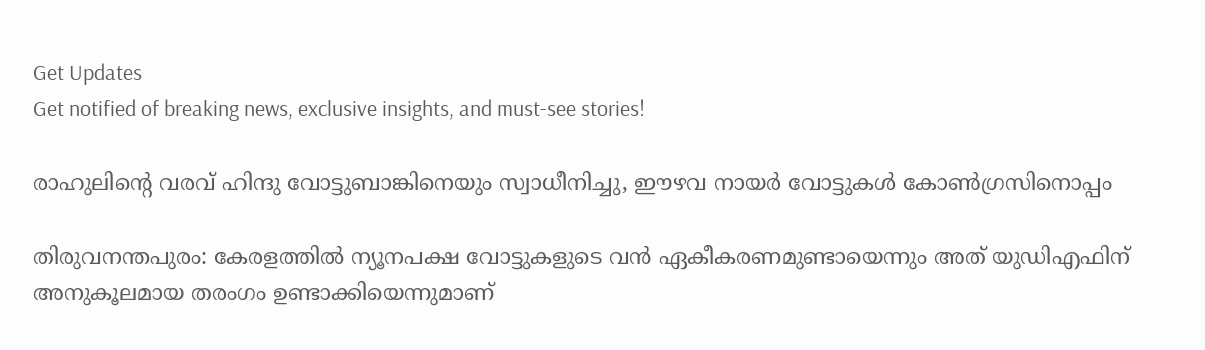Get Updates
Get notified of breaking news, exclusive insights, and must-see stories!

രാഹുലിന്റെ വരവ് ഹിന്ദു വോട്ടുബാങ്കിനെയും സ്വാധീനിച്ചു, ഈഴവ നായര്‍ വോട്ടുകള്‍ കോണ്‍ഗ്രസിനൊപ്പം

തിരുവനന്തപുരം: കേരളത്തില്‍ ന്യൂനപക്ഷ വോട്ടുകളുടെ വന്‍ ഏകീകരണമുണ്ടായെന്നും അത് യുഡിഎഫിന് അനുകൂലമായ തരംഗം ഉണ്ടാക്കിയെന്നുമാണ്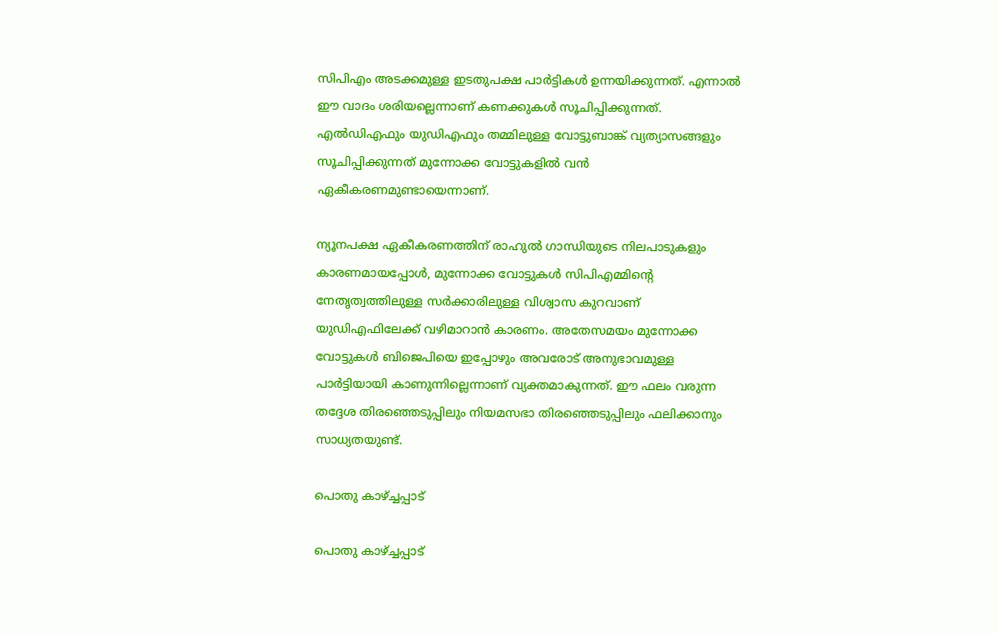സിപിഎം അടക്കമുള്ള ഇടതുപക്ഷ പാര്‍ട്ടികള്‍ ഉന്നയിക്കുന്നത്. എന്നാല്‍ ഈ വാദം ശരിയല്ലെന്നാണ് കണക്കുകള്‍ സൂചിപ്പിക്കുന്നത്. എല്‍ഡിഎഫും യുഡിഎഫും തമ്മിലുള്ള വോട്ടുബാങ്ക് വ്യത്യാസങ്ങളും സൂചിപ്പിക്കുന്നത് മുന്നോക്ക വോട്ടുകളില്‍ വന്‍ ഏകീകരണമുണ്ടായെന്നാണ്.

ന്യൂനപക്ഷ ഏകീകരണത്തിന് രാഹുല്‍ ഗാന്ധിയുടെ നിലപാടുകളും കാരണമായപ്പോള്‍, മുന്നോക്ക വോട്ടുകള്‍ സിപിഎമ്മിന്റെ നേതൃത്വത്തിലുള്ള സര്‍ക്കാരിലുള്ള വിശ്വാസ കുറവാണ് യുഡിഎഫിലേക്ക് വഴിമാറാന്‍ കാരണം. അതേസമയം മുന്നോക്ക വോട്ടുകള്‍ ബിജെപിയെ ഇപ്പോഴും അവരോട് അനുഭാവമുള്ള പാര്‍ട്ടിയായി കാണുന്നില്ലെന്നാണ് വ്യക്തമാകുന്നത്. ഈ ഫലം വരുന്ന തദ്ദേശ തിരഞ്ഞെടുപ്പിലും നിയമസഭാ തിരഞ്ഞെടുപ്പിലും ഫലിക്കാനും സാധ്യതയുണ്ട്.

പൊതു കാഴ്ച്ചപ്പാട്

പൊതു കാഴ്ച്ചപ്പാട്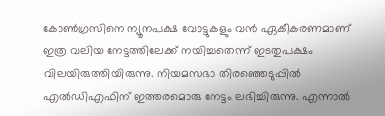കോണ്‍ഗ്രസിനെ ന്യൂനപക്ഷ വോട്ടുകളും വന്‍ ഏകീകരണമാണ് ഇത്ര വലിയ നേട്ടത്തിലേക്ക് നയിച്ചതെന്ന് ഇടതുപക്ഷം വിലയിരുത്തിയിരുന്നു. നിയമസഭാ തിരഞ്ഞെടുപ്പില്‍ എല്‍ഡിഎഫിന് ഇത്തരമൊരു നേട്ടം ലഭിച്ചിരുന്നു. എന്നാല്‍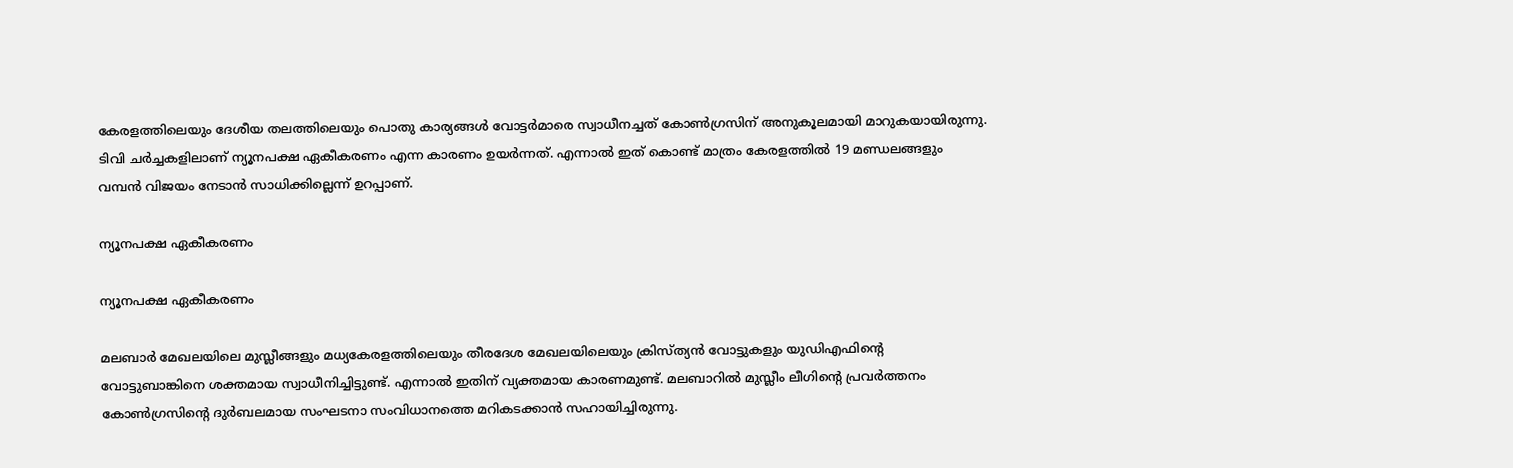കേരളത്തിലെയും ദേശീയ തലത്തിലെയും പൊതു കാര്യങ്ങള്‍ വോട്ടര്‍മാരെ സ്വാധീനച്ചത് കോണ്‍ഗ്രസിന് അനുകൂലമായി മാറുകയായിരുന്നു. ടിവി ചര്‍ച്ചകളിലാണ് ന്യൂനപക്ഷ ഏകീകരണം എന്ന കാരണം ഉയര്‍ന്നത്. എന്നാല്‍ ഇത് കൊണ്ട് മാത്രം കേരളത്തില്‍ 19 മണ്ഡലങ്ങളും വമ്പന്‍ വിജയം നേടാന്‍ സാധിക്കില്ലെന്ന് ഉറപ്പാണ്.

ന്യൂനപക്ഷ ഏകീകരണം

ന്യൂനപക്ഷ ഏകീകരണം

മലബാര്‍ മേഖലയിലെ മുസ്ലീങ്ങളും മധ്യകേരളത്തിലെയും തീരദേശ മേഖലയിലെയും ക്രിസ്ത്യന്‍ വോട്ടുകളും യുഡിഎഫിന്റെ വോട്ടുബാങ്കിനെ ശക്തമായ സ്വാധീനിച്ചിട്ടുണ്ട്. എന്നാല്‍ ഇതിന് വ്യക്തമായ കാരണമുണ്ട്. മലബാറില്‍ മുസ്ലീം ലീഗിന്റെ പ്രവര്‍ത്തനം കോണ്‍ഗ്രസിന്റെ ദുര്‍ബലമായ സംഘടനാ സംവിധാനത്തെ മറികടക്കാന്‍ സഹായിച്ചിരുന്നു.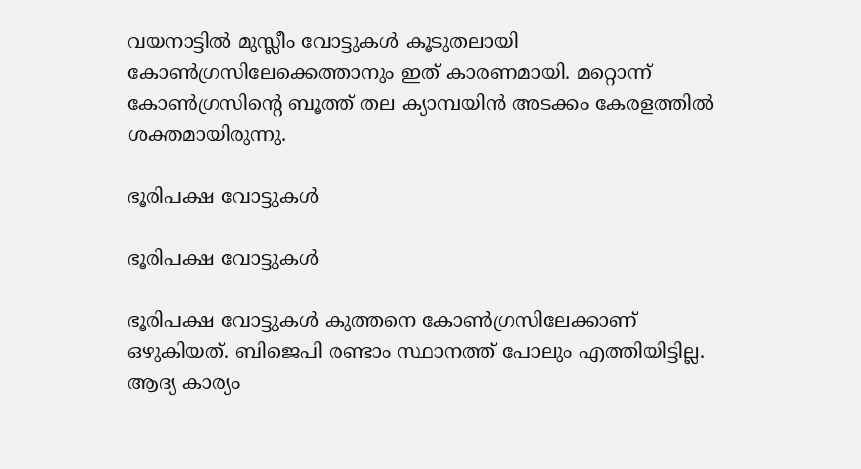വയനാട്ടില്‍ മുസ്ലീം വോട്ടുകള്‍ കൂടുതലായി കോണ്‍ഗ്രസിലേക്കെത്താനും ഇത് കാരണമായി. മറ്റൊന്ന് കോണ്‍ഗ്രസിന്റെ ബൂത്ത് തല ക്യാമ്പയിന്‍ അടക്കം കേരളത്തില്‍ ശക്തമായിരുന്നു.

ഭൂരിപക്ഷ വോട്ടുകള്‍

ഭൂരിപക്ഷ വോട്ടുകള്‍

ഭൂരിപക്ഷ വോട്ടുകള്‍ കുത്തനെ കോണ്‍ഗ്രസിലേക്കാണ് ഒഴുകിയത്. ബിജെപി രണ്ടാം സ്ഥാനത്ത് പോലും എത്തിയിട്ടില്ല. ആദ്യ കാര്യം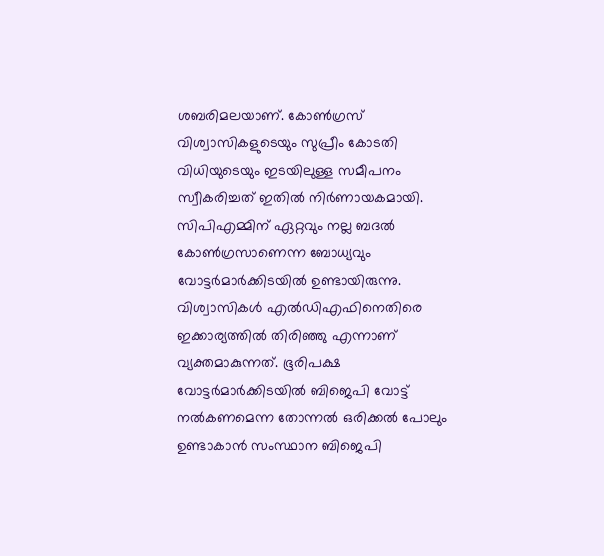ശബരിമലയാണ്. കോണ്‍ഗ്രസ് വിശ്വാസികളുടെയും സുപ്രീം കോടതി വിധിയുടെയും ഇടയിലുള്ള സമീപനം സ്വീകരിച്ചത് ഇതില്‍ നിര്‍ണായകമായി. സിപിഎമ്മിന് ഏറ്റവും നല്ല ബദല്‍ കോണ്‍ഗ്രസാണെന്ന ബോധ്യവും വോട്ടര്‍മാര്‍ക്കിടയില്‍ ഉണ്ടായിരുന്നു. വിശ്വാസികള്‍ എല്‍ഡിഎഫിനെതിരെ ഇക്കാര്യത്തില്‍ തിരിഞ്ഞു എന്നാണ് വ്യക്തമാകുന്നത്. ഭൂരിപക്ഷ വോട്ടര്‍മാര്‍ക്കിടയില്‍ ബിജെപി വോട്ട് നല്‍കണമെന്ന തോന്നല്‍ ഒരിക്കല്‍ പോലും ഉണ്ടാകാന്‍ സംസ്ഥാന ബിജെപി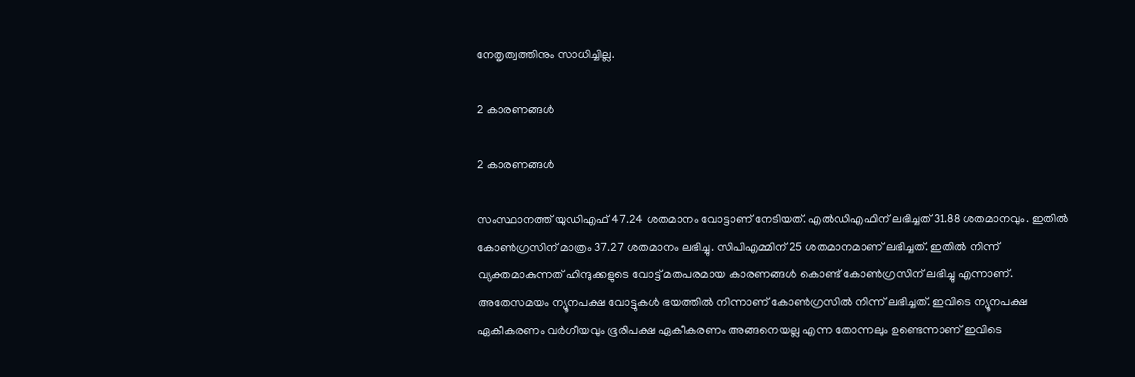നേതൃത്വത്തിനും സാധിച്ചില്ല.

2 കാരണങ്ങള്‍

2 കാരണങ്ങള്‍

സംസ്ഥാനത്ത് യുഡിഎഫ് 47.24 ശതമാനം വോട്ടാണ് നേടിയത്. എല്‍ഡിഎഫിന് ലഭിച്ചത് 31.88 ശതമാനവും. ഇതില്‍ കോണ്‍ഗ്രസിന് മാത്രം 37.27 ശതമാനം ലഭിച്ചു. സിപിഎമ്മിന് 25 ശതമാനമാണ് ലഭിച്ചത്. ഇതില്‍ നിന്ന് വ്യക്തമാകുന്നത് ഹിന്ദുക്കളുടെ വോട്ട് മതപരമായ കാരണങ്ങള്‍ കൊണ്ട് കോണ്‍ഗ്രസിന് ലഭിച്ചു എന്നാണ്. അതേസമയം ന്യൂനപക്ഷ വോട്ടുകള്‍ ഭയത്തില്‍ നിന്നാണ് കോണ്‍ഗ്രസില്‍ നിന്ന് ലഭിച്ചത്. ഇവിടെ ന്യൂനപക്ഷ ഏകീകരണം വര്‍ഗീയവും ഭൂരിപക്ഷ ഏകീകരണം അങ്ങനെയല്ല എന്ന തോന്നലും ഉണ്ടെന്നാണ് ഇവിടെ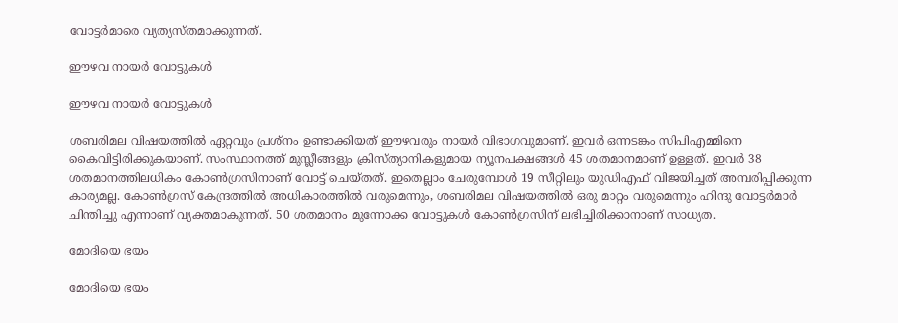വോട്ടര്‍മാരെ വ്യത്യസ്തമാക്കുന്നത്.

ഈഴവ നായര്‍ വോട്ടുകള്‍

ഈഴവ നായര്‍ വോട്ടുകള്‍

ശബരിമല വിഷയത്തില്‍ ഏറ്റവും പ്രശ്‌നം ഉണ്ടാക്കിയത് ഈഴവരും നായര്‍ വിഭാഗവുമാണ്. ഇവര്‍ ഒന്നടങ്കം സിപിഎമ്മിനെ കൈവിട്ടിരിക്കുകയാണ്. സംസ്ഥാനത്ത് മുസ്ലീങ്ങളും ക്രിസ്ത്യാനികളുമായ ന്യൂനപക്ഷങ്ങള്‍ 45 ശതമാനമാണ് ഉള്ളത്. ഇവര്‍ 38 ശതമാനത്തിലധികം കോണ്‍ഗ്രസിനാണ് വോട്ട് ചെയ്തത്. ഇതെല്ലാം ചേരുമ്പോള്‍ 19 സീറ്റിലും യുഡിഎഫ് വിജയിച്ചത് അമ്പരിപ്പിക്കുന്ന കാര്യമല്ല. കോണ്‍ഗ്രസ് കേന്ദ്രത്തില്‍ അധികാരത്തില്‍ വരുമെന്നും, ശബരിമല വിഷയത്തില്‍ ഒരു മാറ്റം വരുമെന്നും ഹിന്ദു വോട്ടര്‍മാര്‍ ചിന്തിച്ചു എന്നാണ് വ്യക്തമാകുന്നത്. 50 ശതമാനം മുന്നോക്ക വോട്ടുകള്‍ കോണ്‍ഗ്രസിന് ലഭിച്ചിരിക്കാനാണ് സാധ്യത.

മോദിയെ ഭയം

മോദിയെ ഭയം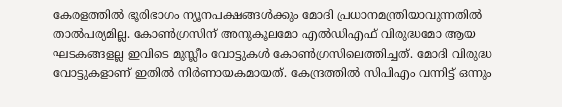കേരളത്തില്‍ ഭൂരിഭാഗം ന്യൂനപക്ഷങ്ങള്‍ക്കും മോദി പ്രധാനമന്ത്രിയാവുന്നതില്‍ താല്‍പര്യമില്ല. കോണ്‍ഗ്രസിന് അനുകൂലമോ എല്‍ഡിഎഫ് വിരുദ്ധമോ ആയ ഘടകങ്ങളല്ല ഇവിടെ മുസ്ലീം വോട്ടുകള്‍ കോണ്‍ഗ്രസിലെത്തിച്ചത്. മോദി വിരുദ്ധ വോട്ടുകളാണ് ഇതില്‍ നിര്‍ണായകമായത്. കേന്ദ്രത്തില്‍ സിപിഎം വന്നിട്ട് ഒന്നും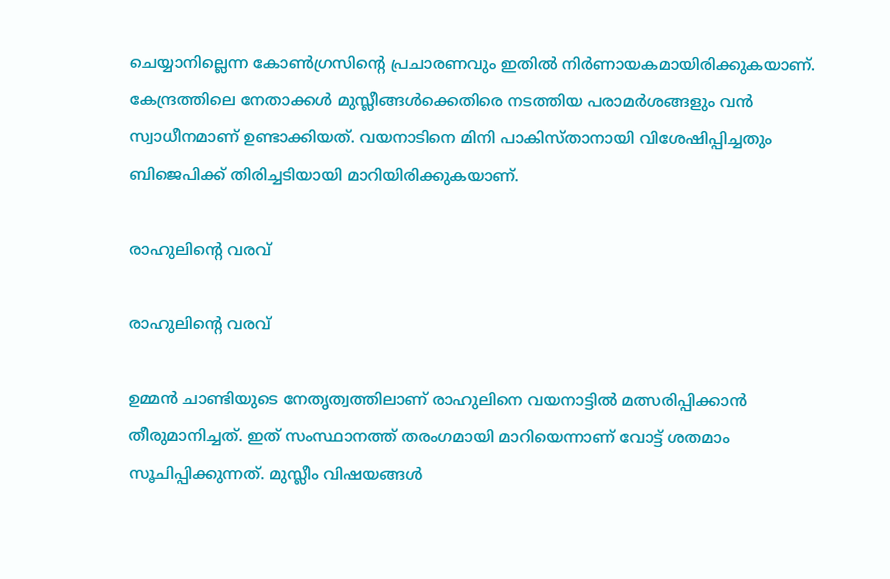ചെയ്യാനില്ലെന്ന കോണ്‍ഗ്രസിന്റെ പ്രചാരണവും ഇതില്‍ നിര്‍ണായകമായിരിക്കുകയാണ്. കേന്ദ്രത്തിലെ നേതാക്കള്‍ മുസ്ലീങ്ങള്‍ക്കെതിരെ നടത്തിയ പരാമര്‍ശങ്ങളും വന്‍ സ്വാധീനമാണ് ഉണ്ടാക്കിയത്. വയനാടിനെ മിനി പാകിസ്താനായി വിശേഷിപ്പിച്ചതും ബിജെപിക്ക് തിരിച്ചടിയായി മാറിയിരിക്കുകയാണ്.

രാഹുലിന്റെ വരവ്

രാഹുലിന്റെ വരവ്

ഉമ്മന്‍ ചാണ്ടിയുടെ നേതൃത്വത്തിലാണ് രാഹുലിനെ വയനാട്ടില്‍ മത്സരിപ്പിക്കാന്‍ തീരുമാനിച്ചത്. ഇത് സംസ്ഥാനത്ത് തരംഗമായി മാറിയെന്നാണ് വോട്ട് ശതമാം സൂചിപ്പിക്കുന്നത്. മുസ്ലീം വിഷയങ്ങള്‍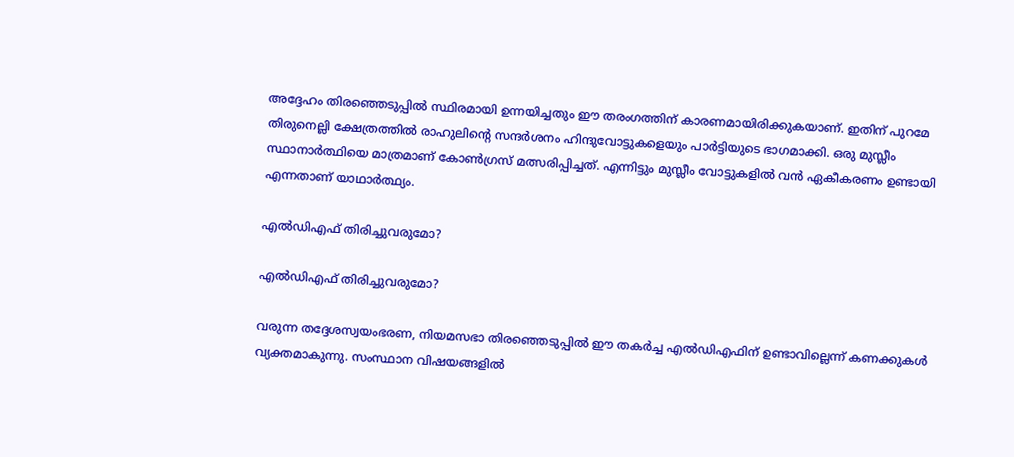അദ്ദേഹം തിരഞ്ഞെടുപ്പില്‍ സ്ഥിരമായി ഉന്നയിച്ചതും ഈ തരംഗത്തിന് കാരണമായിരിക്കുകയാണ്. ഇതിന് പുറമേ തിരുനെല്ലി ക്ഷേത്രത്തില്‍ രാഹുലിന്റെ സന്ദര്‍ശനം ഹിന്ദുവോട്ടുകളെയും പാര്‍ട്ടിയുടെ ഭാഗമാക്കി. ഒരു മുസ്ലീം സ്ഥാനാര്‍ത്ഥിയെ മാത്രമാണ് കോണ്‍ഗ്രസ് മത്സരിപ്പിച്ചത്. എന്നിട്ടും മുസ്ലീം വോട്ടുകളില്‍ വന്‍ ഏകീകരണം ഉണ്ടായി എന്നതാണ് യാഥാര്‍ത്ഥ്യം.

എല്‍ഡിഎഫ് തിരിച്ചുവരുമോ?

എല്‍ഡിഎഫ് തിരിച്ചുവരുമോ?

വരുന്ന തദ്ദേശസ്വയംഭരണ, നിയമസഭാ തിരഞ്ഞെടുപ്പില്‍ ഈ തകര്‍ച്ച എല്‍ഡിഎഫിന് ഉണ്ടാവില്ലെന്ന് കണക്കുകള്‍ വ്യക്തമാകുന്നു. സംസ്ഥാന വിഷയങ്ങളില്‍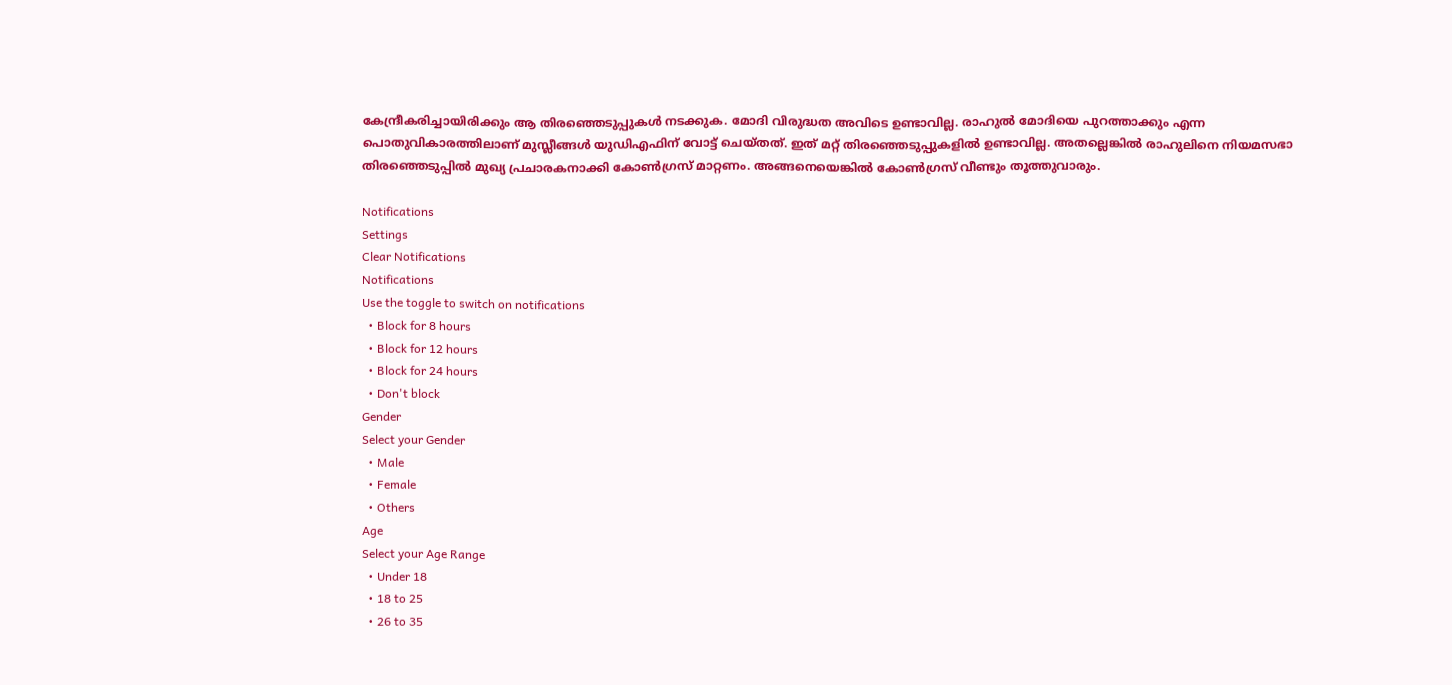കേന്ദ്രീകരിച്ചായിരിക്കും ആ തിരഞ്ഞെടുപ്പുകള്‍ നടക്കുക. മോദി വിരുദ്ധത അവിടെ ഉണ്ടാവില്ല. രാഹുല്‍ മോദിയെ പുറത്താക്കും എന്ന പൊതുവികാരത്തിലാണ് മുസ്ലീങ്ങള്‍ യുഡിഎഫിന് വോട്ട് ചെയ്തത്. ഇത് മറ്റ് തിരഞ്ഞെടുപ്പുകളില്‍ ഉണ്ടാവില്ല. അതല്ലെങ്കില്‍ രാഹുലിനെ നിയമസഭാ തിരഞ്ഞെടുപ്പില്‍ മുഖ്യ പ്രചാരകനാക്കി കോണ്‍ഗ്രസ് മാറ്റണം. അങ്ങനെയെങ്കില്‍ കോണ്‍ഗ്രസ് വീണ്ടും തൂത്തുവാരും.

Notifications
Settings
Clear Notifications
Notifications
Use the toggle to switch on notifications
  • Block for 8 hours
  • Block for 12 hours
  • Block for 24 hours
  • Don't block
Gender
Select your Gender
  • Male
  • Female
  • Others
Age
Select your Age Range
  • Under 18
  • 18 to 25
  • 26 to 35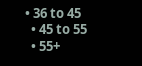• 36 to 45
  • 45 to 55
  • 55+